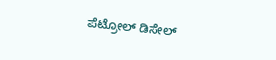ಪೆಟ್ರೋಲ್ ಡಿಸೇಲ್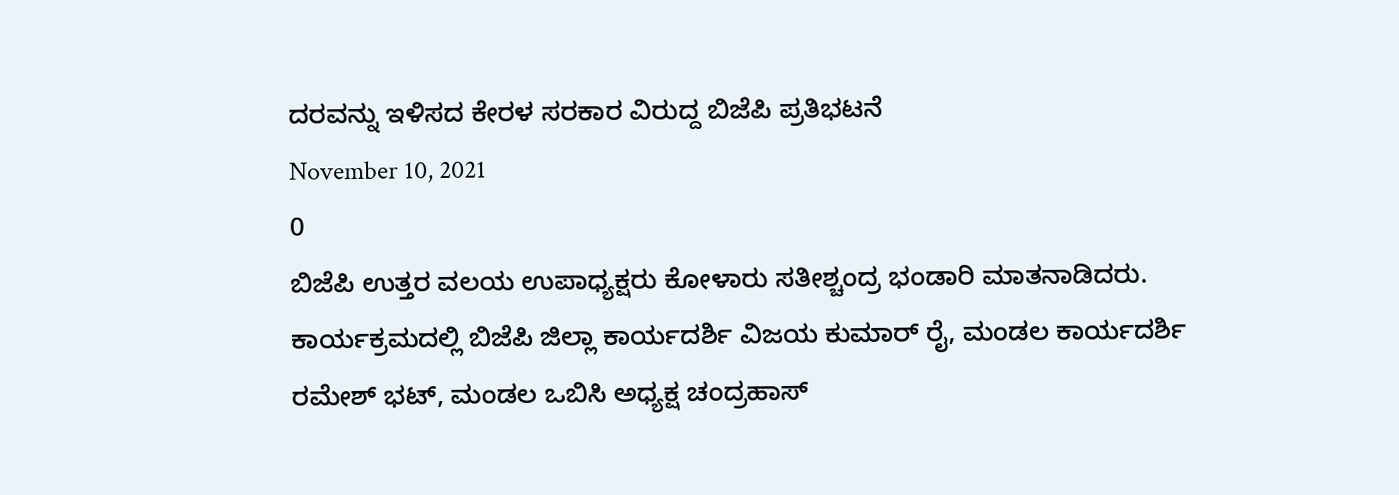ದರವನ್ನು ಇಳಿಸದ ಕೇರಳ ಸರಕಾರ ವಿರುದ್ದ ಬಿಜೆಪಿ ಪ್ರತಿಭಟನೆ
November 10, 2021
0
ಬಿಜೆಪಿ ಉತ್ತರ ವಲಯ ಉಪಾಧ್ಯಕ್ಷರು ಕೋಳಾರು ಸತೀಶ್ಚಂದ್ರ ಭಂಡಾರಿ ಮಾತನಾಡಿದರು. ಕಾರ್ಯಕ್ರಮದಲ್ಲಿ ಬಿಜೆಪಿ ಜಿಲ್ಲಾ ಕಾರ್ಯದರ್ಶಿ ವಿಜಯ ಕುಮಾರ್ ರೈ, ಮಂಡಲ ಕಾರ್ಯದರ್ಶಿ ರಮೇಶ್ ಭಟ್, ಮಂಡಲ ಒಬಿಸಿ ಅಧ್ಯಕ್ಷ ಚಂದ್ರಹಾಸ್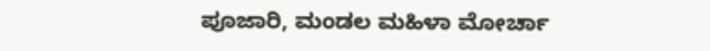ಪೂಜಾರಿ, ಮಂಡಲ ಮಹಿಳಾ ಮೋರ್ಚಾ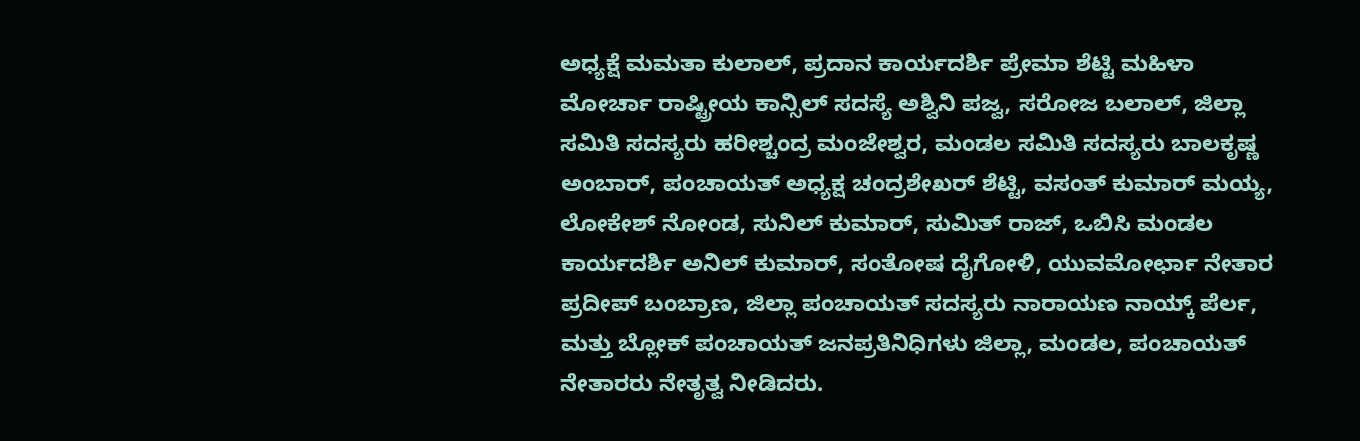ಅಧ್ಯಕ್ಷೆ ಮಮತಾ ಕುಲಾಲ್, ಪ್ರದಾನ ಕಾರ್ಯದರ್ಶಿ ಪ್ರೇಮಾ ಶೆಟ್ಟಿ ಮಹಿಳಾ ಮೋರ್ಚಾ ರಾಷ್ಟ್ರೀಯ ಕಾನ್ಸಿಲ್ ಸದಸ್ಯೆ ಅಶ್ವಿನಿ ಪಜ್ವ, ಸರೋಜ ಬಲಾಲ್, ಜಿಲ್ಲಾ ಸಮಿತಿ ಸದಸ್ಯರು ಹರೀಶ್ಚಂದ್ರ ಮಂಜೇಶ್ವರ, ಮಂಡಲ ಸಮಿತಿ ಸದಸ್ಯರು ಬಾಲಕೃಷ್ಣ ಅಂಬಾರ್, ಪಂಚಾಯತ್ ಅಧ್ಯಕ್ಷ ಚಂದ್ರಶೇಖರ್ ಶೆಟ್ಟಿ, ವಸಂತ್ ಕುಮಾರ್ ಮಯ್ಯ, ಲೋಕೇಶ್ ನೋಂಡ, ಸುನಿಲ್ ಕುಮಾರ್, ಸುಮಿತ್ ರಾಜ್, ಒಬಿಸಿ ಮಂಡಲ ಕಾರ್ಯದರ್ಶಿ ಅನಿಲ್ ಕುಮಾರ್, ಸಂತೋಷ ದೈಗೋಳಿ, ಯುವಮೋರ್ಛಾ ನೇತಾರ ಪ್ರದೀಪ್ ಬಂಬ್ರಾಣ, ಜಿಲ್ಲಾ ಪಂಚಾಯತ್ ಸದಸ್ಯರು ನಾರಾಯಣ ನಾಯ್ಕ್ ಪೆರ್ಲ, ಮತ್ತು ಬ್ಲೋಕ್ ಪಂಚಾಯತ್ ಜನಪ್ರತಿನಿಧಿಗಳು ಜಿಲ್ಲಾ, ಮಂಡಲ, ಪಂಚಾಯತ್ ನೇತಾರರು ನೇತೃತ್ವ ನೀಡಿದರು.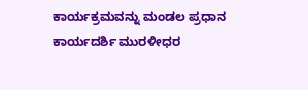ಕಾರ್ಯಕ್ರಮವನ್ನು ಮಂಡಲ ಪ್ರಧಾನ ಕಾರ್ಯದರ್ಶಿ ಮುರಳೀಧರ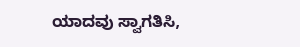ಯಾದವು ಸ್ವಾಗತಿಸಿ,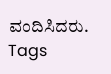ವಂದಿಸಿದರು.
Tags